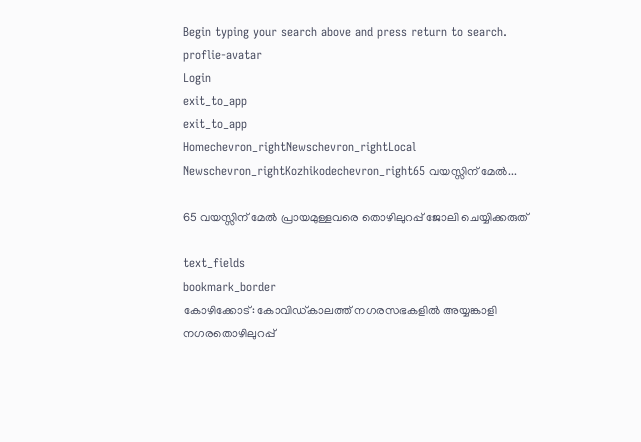Begin typing your search above and press return to search.
proflie-avatar
Login
exit_to_app
exit_to_app
Homechevron_rightNewschevron_rightLocal Newschevron_rightKozhikodechevron_right65 വയസ്സിന് മേൽ...

65 വയസ്സിന് മേൽ പ്രായമുള്ളവരെ തൊഴിലുറപ്പ് ജോലി ചെയ്യിക്കരുത്

text_fields
bookmark_border
കോഴിക്കോട്: കോവിഡ്കാലത്ത് നഗരസഭകളിൽ അയ്യങ്കാളി നഗരതൊഴിലുറപ്പ്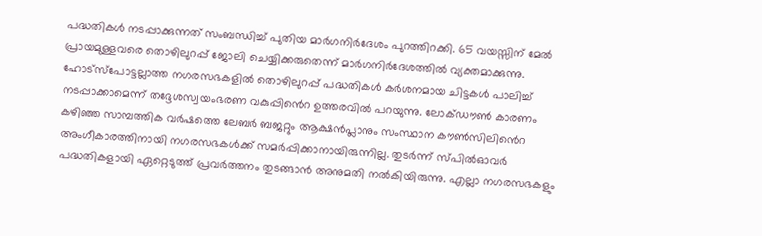പദ്ധതികൾ നടപ്പാക്കുന്നത് സംബന്ധിച്ച് പുതിയ മാർഗനിർദേശം പുറത്തിറക്കി. 65 വയസ്സിന് മേൽ പ്രായമുള്ളവരെ തൊഴിലുറപ്പ് ജോലി ചെയ്യിക്കരുതെന്ന് മാർഗനിർദേശത്തിൽ വ്യക്തമാക്കുന്നു. ഹോട്സ്പോട്ടല്ലാത്ത നഗരസഭകളിൽ തൊഴിലുറപ്പ് പദ്ധതികൾ കർശനമായ ചിട്ടകൾ പാലിച്ച് നടപ്പാക്കാമെന്ന് തദ്ദേശസ്വയംഭരണ വകുപ്പിൻെറ ഉത്തരവിൽ പറയുന്നു. ലോക്ഡൗൺ കാരണം കഴിഞ്ഞ സാമ്പത്തിക വർഷത്തെ ലേബർ ബജറ്റും ആക്ഷൻപ്ലാനും സംസ്ഥാന കൗൺസിലിൻെറ അംഗീകാരത്തിനായി നഗരസഭകൾക്ക് സമർപ്പിക്കാനായിരുന്നില്ല. തുടർന്ന് സ്പിൽഓവർ പദ്ധതികളായി ഏറ്റെടുത്ത് പ്രവർത്തനം തുടങ്ങാൻ അനുമതി നൽകിയിരുന്നു. എല്ലാ നഗരസഭകളും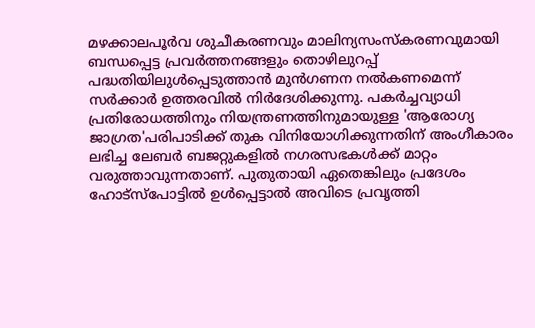മഴക്കാലപൂർവ ശുചീകരണവും മാലിന്യസംസ്കരണവുമായി ബന്ധപ്പെട്ട പ്രവർത്തനങ്ങളും തൊഴിലുറപ്പ് പദ്ധതിയിലുൾപ്പെടുത്താൻ മുൻഗണന നൽകണമെന്ന് സർക്കാർ ഉത്തരവിൽ നിർദേശിക്കുന്നു. പകർച്ചവ്യാധി പ്രതിരോധത്തിനും നിയന്ത്രണത്തിനുമായുള്ള 'ആരോഗ്യ ജാഗ്രത'പരിപാടിക്ക് തുക വിനിയോഗിക്കുന്നതിന് അംഗീകാരം ലഭിച്ച ലേബർ ബജറ്റുകളിൽ നഗരസഭകൾക്ക് മാറ്റം വരുത്താവുന്നതാണ്. പുതുതായി ഏതെങ്കിലും പ്രദേശം ഹോട്സ്പോട്ടിൽ ഉൾപ്പെട്ടാൽ അവിടെ പ്രവൃത്തി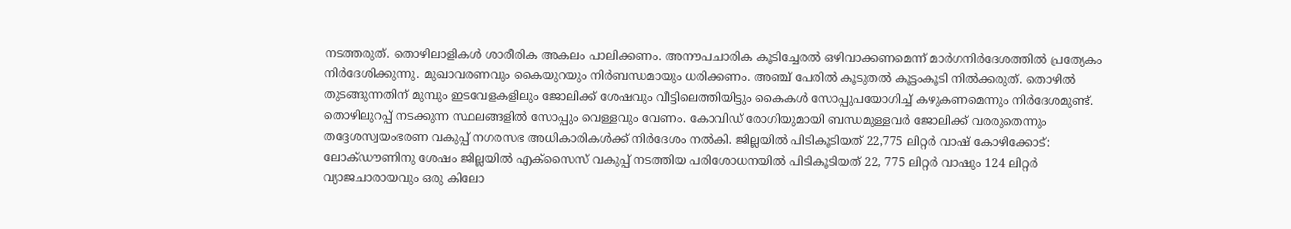നടത്തരുത്. തൊഴിലാളികൾ ശാരീരിക അകലം പാലിക്കണം. അനൗപചാരിക കൂടിച്ചേരൽ ഒഴിവാക്കണമെന്ന് മാർഗനിർദേശത്തിൽ പ്രത്യേകം നിർദേശിക്കുന്നു. മുഖാവരണവും കൈയുറയും നിർബന്ധമായും ധരിക്കണം. അഞ്ച് പേരിൽ കൂടുതൽ കൂട്ടംകൂടി നിൽക്കരുത്. തൊഴിൽ തുടങ്ങുന്നതിന് മുമ്പും ഇടവേളകളിലും ജോലിക്ക് ശേഷവും വീട്ടിലെത്തിയിട്ടും കൈകൾ സോപ്പുപയോഗിച്ച് കഴുകണമെന്നും നിർദേശമുണ്ട്. തൊഴിലുറപ്പ് നടക്കുന്ന സ്ഥലങ്ങളിൽ സോപ്പും വെള്ളവും വേണം. കോവിഡ് രോഗിയുമായി ബന്ധമുള്ളവർ ജോലിക്ക് വരരുതെന്നും തദ്ദേശസ്വയംഭരണ വകുപ്പ് നഗരസഭ അധികാരികൾക്ക് നിർദേശം നൽകി. ജില്ലയില്‍ പിടികൂടിയത് 22,775 ലിറ്റര്‍ വാഷ് കോഴിക്കോട്: ലോക്ഡൗണിനു ശേഷം ജില്ലയില്‍ എക്‌സൈസ് വകുപ്പ് നടത്തിയ പരിശോധനയില്‍ പിടികൂടിയത് 22, 775 ലിറ്റര്‍ വാഷും 124 ലിറ്റര്‍ വ്യാജചാരായവും ഒരു കിലോ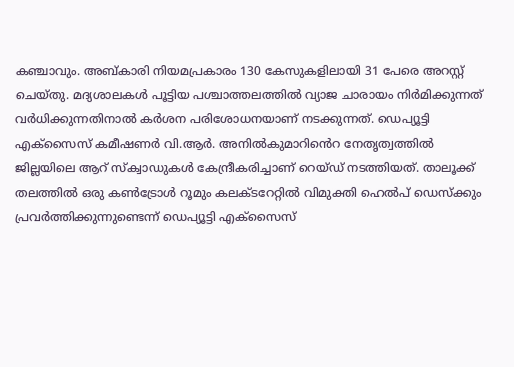കഞ്ചാവും. അബ്കാരി നിയമപ്രകാരം 130 കേസുകളിലായി 31 പേരെ അറസ്റ്റ് ചെയ്തു. മദ്യശാലകള്‍ പൂട്ടിയ പശ്ചാത്തലത്തില്‍ വ്യാജ ചാരായം നിര്‍മിക്കുന്നത് വര്‍ധിക്കുന്നതിനാല്‍ കര്‍ശന പരിശോധനയാണ് നടക്കുന്നത്. ഡെപ്യൂട്ടി എക്‌സൈസ് കമീഷണര്‍ വി.ആര്‍. അനില്‍കുമാറിൻെറ നേതൃത്വത്തില്‍ ജില്ലയിലെ ആറ് സ്‌ക്വാഡുകള്‍ കേന്ദ്രീകരിച്ചാണ് റെയ്ഡ് നടത്തിയത്. താലൂക്ക് തലത്തില്‍ ഒരു കണ്‍ട്രോള്‍ റൂമും കലക്ടറേറ്റില്‍ വിമുക്തി ഹെല്‍പ് ഡെസ്‌ക്കും പ്രവര്‍ത്തിക്കുന്നുണ്ടെന്ന് ഡെപ്യൂട്ടി എക്‌സൈസ്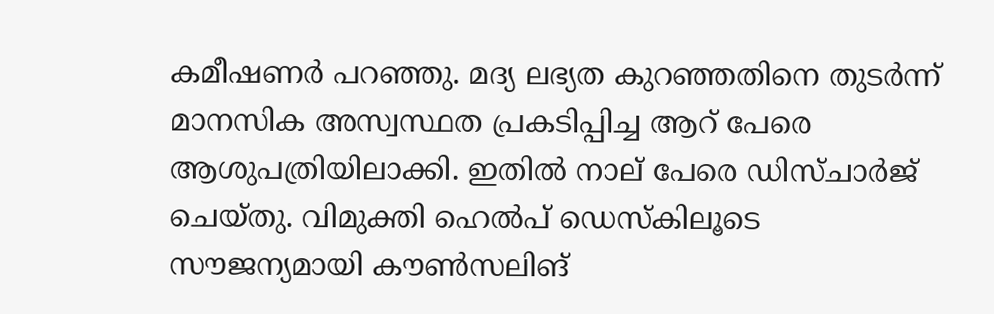കമീഷണര്‍ പറഞ്ഞു. മദ്യ ലഭ്യത കുറഞ്ഞതിനെ തുടര്‍ന്ന് മാനസിക അസ്വസ്ഥത പ്രകടിപ്പിച്ച ആറ് പേരെ ആശുപത്രിയിലാക്കി. ഇതില്‍ നാല് പേരെ ഡിസ്ചാര്‍ജ് ചെയ്തു. വിമുക്തി ഹെല്‍പ് ഡെസ്‌കിലൂടെ സൗജന്യമായി കൗണ്‍സലിങ്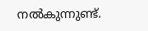നല്‍കുന്നുണ്ട്.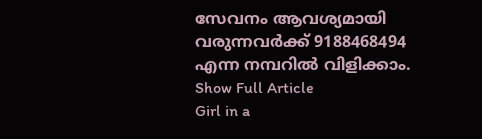സേവനം ആവശ്യമായി വരുന്നവര്‍ക്ക് 9188468494 എന്ന നമ്പറില്‍ വിളിക്കാം.
Show Full Article
Girl in a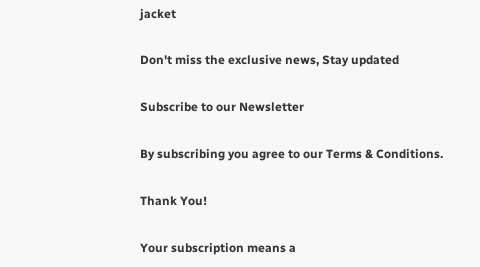jacket

Don't miss the exclusive news, Stay updated

Subscribe to our Newsletter

By subscribing you agree to our Terms & Conditions.

Thank You!

Your subscription means a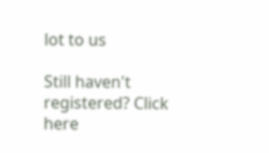lot to us

Still haven't registered? Click here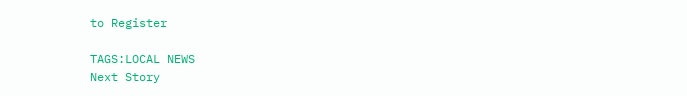to Register

TAGS:LOCAL NEWS
Next Story